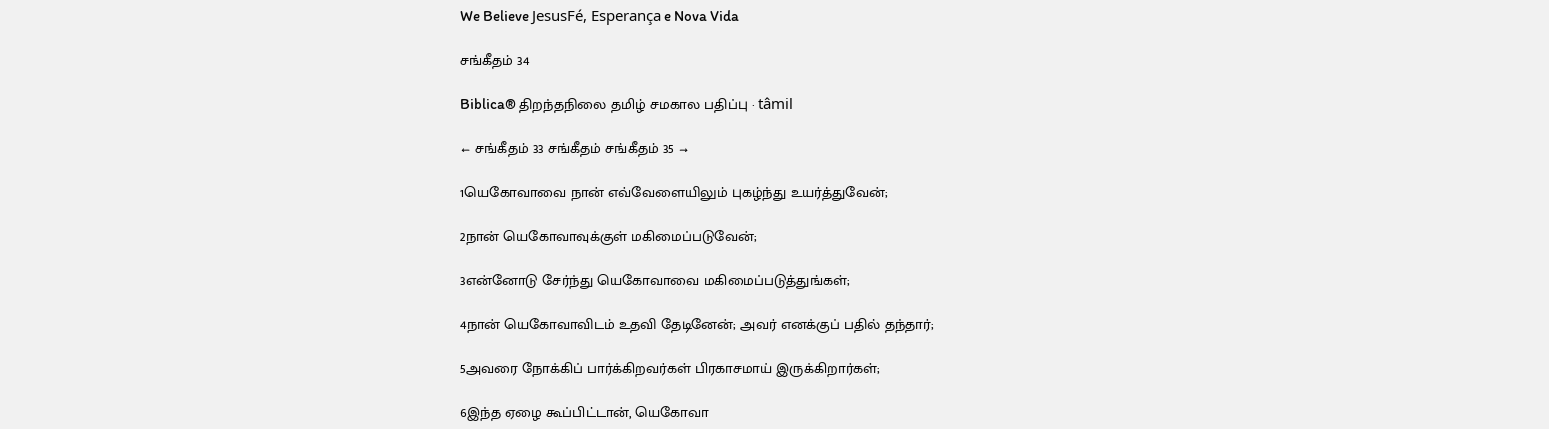We Believe JesusFé, Esperança e Nova Vida

சங்கீதம் 34

Biblica® திறந்தநிலை தமிழ் சமகால பதிப்பு · tâmil

← சங்கீதம் 33 சங்கீதம் சங்கீதம் 35 →

1யெகோவாவை நான் எவ்வேளையிலும் புகழ்ந்து உயர்த்துவேன்;

2நான் யெகோவாவுக்குள் மகிமைப்படுவேன்;

3என்னோடு சேர்ந்து யெகோவாவை மகிமைப்படுத்துங்கள்;

4நான் யெகோவாவிடம் உதவி தேடினேன்; அவர் எனக்குப் பதில் தந்தார்;

5அவரை நோக்கிப் பார்க்கிறவர்கள் பிரகாசமாய் இருக்கிறார்கள்;

6இந்த ஏழை கூப்பிட்டான், யெகோவா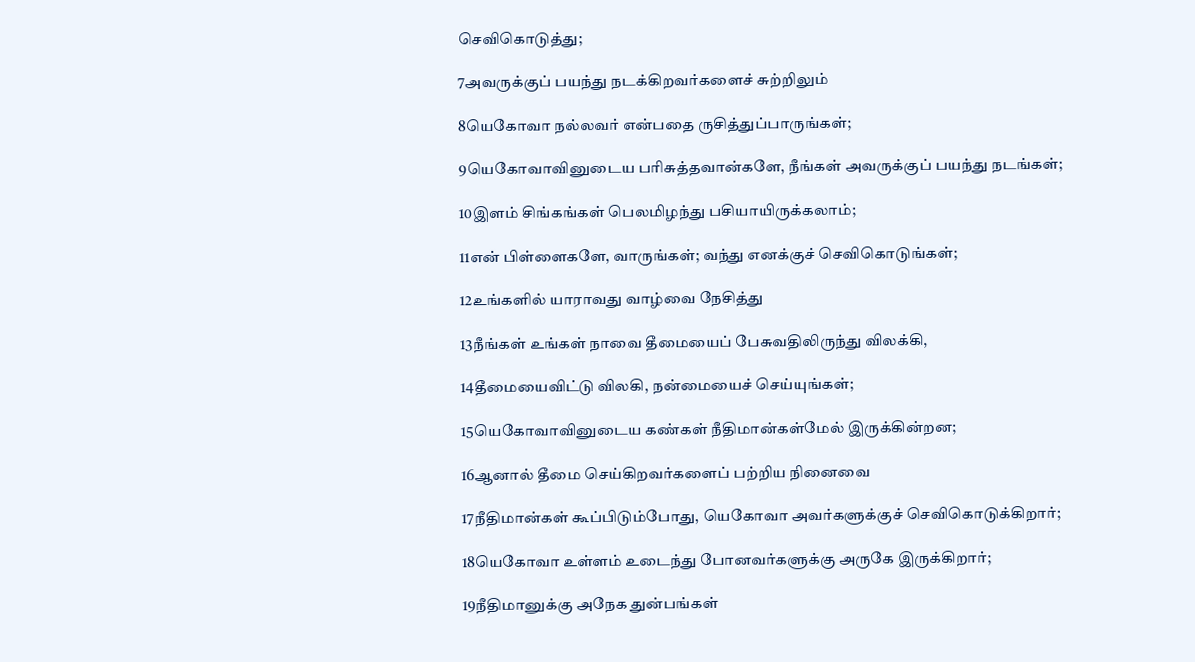செவிகொடுத்து;

7அவருக்குப் பயந்து நடக்கிறவர்களைச் சுற்றிலும்

8யெகோவா நல்லவர் என்பதை ருசித்துப்பாருங்கள்;

9யெகோவாவினுடைய பரிசுத்தவான்களே, நீங்கள் அவருக்குப் பயந்து நடங்கள்;

10இளம் சிங்கங்கள் பெலமிழந்து பசியாயிருக்கலாம்;

11என் பிள்ளைகளே, வாருங்கள்; வந்து எனக்குச் செவிகொடுங்கள்;

12உங்களில் யாராவது வாழ்வை நேசித்து

13நீங்கள் உங்கள் நாவை தீமையைப் பேசுவதிலிருந்து விலக்கி,

14தீமையைவிட்டு விலகி, நன்மையைச் செய்யுங்கள்;

15யெகோவாவினுடைய கண்கள் நீதிமான்கள்மேல் இருக்கின்றன;

16ஆனால் தீமை செய்கிறவர்களைப் பற்றிய நினைவை

17நீதிமான்கள் கூப்பிடும்போது, யெகோவா அவர்களுக்குச் செவிகொடுக்கிறார்;

18யெகோவா உள்ளம் உடைந்து போனவர்களுக்கு அருகே இருக்கிறார்;

19நீதிமானுக்கு அநேக துன்பங்கள்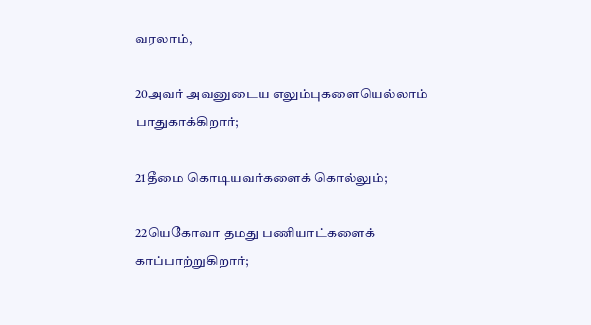வரலாம்,

20அவர் அவனுடைய எலும்புகளையெல்லாம் பாதுகாக்கிறார்;

21தீமை கொடியவர்களைக் கொல்லும்;

22யெகோவா தமது பணியாட்களைக் காப்பாற்றுகிறார்;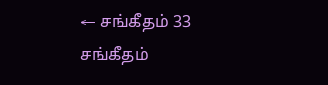← சங்கீதம் 33 சங்கீதம்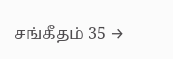சங்கீதம் 35 →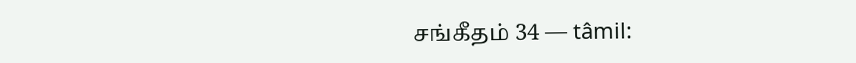சங்கீதம் 34 — tâmil: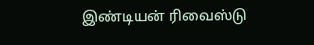இண்டியன் ரிவைஸ்டு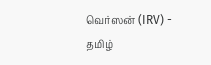வெர்ஸன் (IRV) - தமிழ்